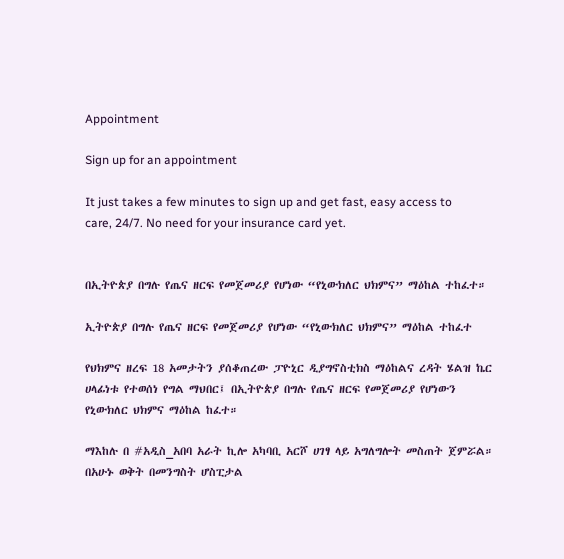Appointment

Sign up for an appointment

It just takes a few minutes to sign up and get fast, easy access to care, 24/7. No need for your insurance card yet.


በኢትዮጵያ በግሉ የጤና ዘርፍ የመጀመሪያ የሆነው “የኒውክለር ህክምና” ማዕከል ተከፈተ።

ኢትዮጵያ በግሉ የጤና ዘርፍ የመጀመሪያ የሆነው “የኒውክለር ህክምና” ማዕከል ተከፈተ

የህክምና ዘረፍ 18 አመታትን ያሰቆጠረው ፓዮኒር ዲያግኖስቲክስ ማዕከልና ረዳት ሄልዝ ኬር ሀላፊነቱ የተወሰነ የግል ማህበር፤ በኢትዮጵያ በግሉ የጤና ዘርፍ የመጀመሪያ የሆነውን የኒውክለር ህክምና ማዕከል ከፈተ።

ማእከሉ በ #አዲስ_አበባ አራት ኪሎ አካባቢ አርሾ ሀገፃ ላይ አግለግሎት መስጠት ጀምሯል። በአሁኑ ወቅት በመንግስት ሆስፒታል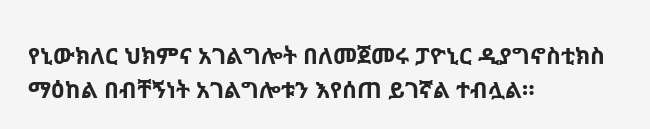የኒውክለር ህክምና አገልግሎት በለመጀመሩ ፓዮኒር ዲያግኖስቲክስ ማዕከል በብቸኝነት አገልግሎቱን እየሰጠ ይገኛል ተብሏል።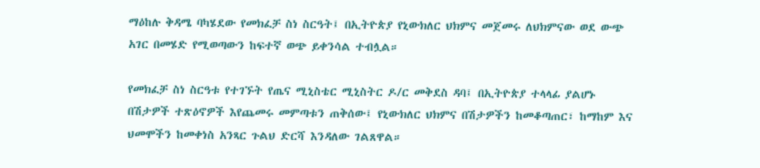ማዕከሉ ቅዳሜ ባካሄደው የመክፈቻ ስነ ስርዓት፤ በኢትዮጵያ የኒውክለር ህክምና መጀመሩ ለህክምናው ወደ ውጭ አገር በመሄድ የሚወጣውን ከፍተኛ ወጭ ይቀንሳል ተብሏል።

የመክፈቻ ስነ ስርዓቱ የተገኙት የጤና ሚኒስቴር ሚኒስትር ዶ/ር መቅደስ ዳባ፤ በኢትዮጵያ ተላላፊ ያልሆኑ በሽታዎች ተጽዕኖዎች እየጨመሩ መምጣቱን ጠቅሰው፤ የኒውክለር ህክምና በሽታዎችን ከመቆጣጠር፣ ከማከም እና ህመሞችን ከመቀነስ አንጻር ጉልህ ድርሻ እንዳለው ገልጸዋል።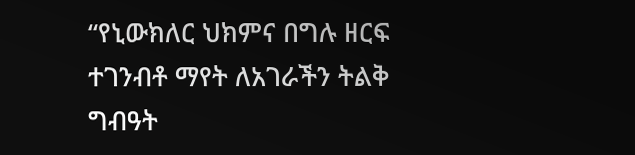“የኒውክለር ህክምና በግሉ ዘርፍ ተገንብቶ ማየት ለአገራችን ትልቅ ግብዓት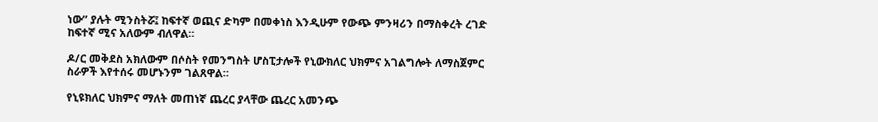ነው” ያሉት ሚንስትሯ፤ ከፍተኛ ወጪና ድካም በመቀነስ እንዲሁም የውጭ ምንዛሪን በማስቀረት ረገድ ከፍተኛ ሚና አለውም ብለዋል።

ዶ/ር መቅደስ አክለውም በሶስት የመንግስት ሆስፒታሎች የኒውክለር ህክምና አገልግሎት ለማስጀምር ስራዎች እየተሰሩ መሆኑንም ገልጸዋል።

የኒዩክለር ህክምና ማለት መጠነኛ ጨረር ያላቸው ጨረር አመንጭ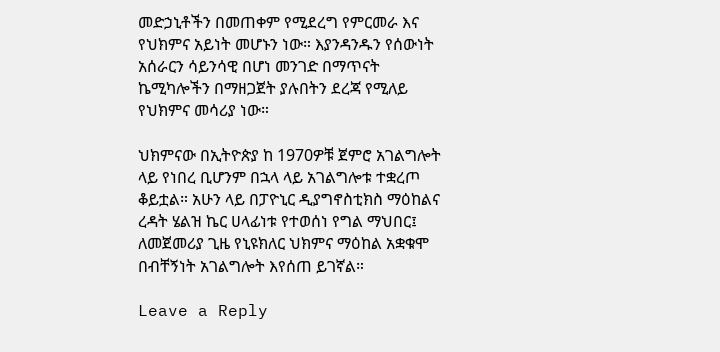መድኃኒቶችን በመጠቀም የሚደረግ የምርመራ እና የህክምና አይነት መሆኑን ነው። እያንዳንዱን የሰውነት አሰራርን ሳይንሳዊ በሆነ መንገድ በማጥናት ኬሚካሎችን በማዘጋጀት ያሉበትን ደረጃ የሚለይ የህክምና መሳሪያ ነው።

ህክምናው በኢትዮጵያ ከ 1970ዎቹ ጀምሮ አገልግሎት ላይ የነበረ ቢሆንም በኋላ ላይ አገልግሎቱ ተቋረጦ ቆይቷል። አሁን ላይ በፓዮኒር ዲያግኖስቲክስ ማዕከልና ረዳት ሄልዝ ኬር ሀላፊነቱ የተወሰነ የግል ማህበር፤ ለመጀመሪያ ጊዜ የኒዩክለር ህክምና ማዕከል አቋቁሞ በብቸኝነት አገልግሎት እየሰጠ ይገኛል።

Leave a Reply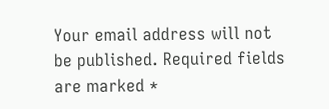Your email address will not be published. Required fields are marked *